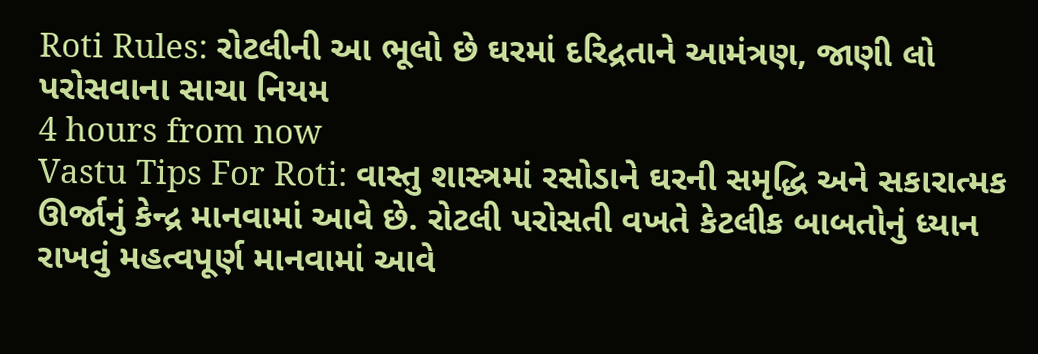Roti Rules: રોટલીની આ ભૂલો છે ઘરમાં દરિદ્રતાને આમંત્રણ, જાણી લો પરોસવાના સાચા નિયમ
4 hours from now
Vastu Tips For Roti: વાસ્તુ શાસ્ત્રમાં રસોડાને ઘરની સમૃદ્ધિ અને સકારાત્મક ઊર્જાનું કેન્દ્ર માનવામાં આવે છે. રોટલી પરોસતી વખતે કેટલીક બાબતોનું ધ્યાન રાખવું મહત્વપૂર્ણ માનવામાં આવે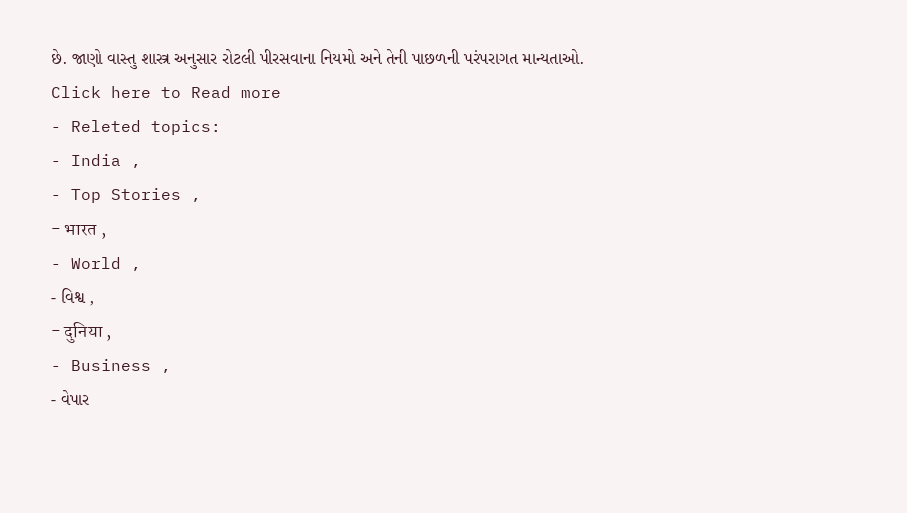છે. જાણો વાસ્તુ શાસ્ત્ર અનુસાર રોટલી પીરસવાના નિયમો અને તેની પાછળની પરંપરાગત માન્યતાઓ.
Click here to Read more
- Releted topics:
- India ,
- Top Stories ,
- भारत ,
- World ,
- વિશ્વ ,
- दुनिया ,
- Business ,
- વેપાર